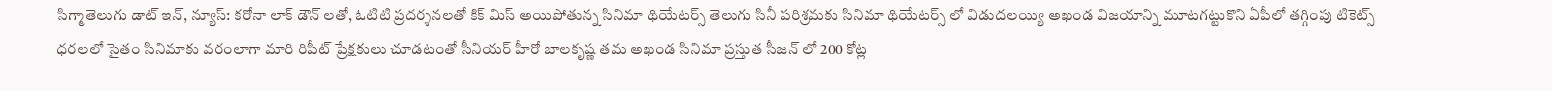సిగ్మాతెలుగు డాట్ ఇన్, న్యూస్: కరోనా లాక్ డౌన్ లతో, ఓటిటి ప్రదర్శనలతో కిక్ మిస్ అయిపోతున్న సినిమా థియేటర్స్ తెలుగు సినీ పరిశ్రమకు సినిమా థియేటర్స్ లో విడుదలయ్యి అఖండ విజయాన్ని మూటగట్టుకొని ఏపీలో తగ్గింపు టికెట్స్ ధరలలో సైతం సినిమాకు వరంలాగా మారి రిపీట్ ప్రేక్షకులు చూడటంతో సీనియర్ హీరో బాలకృష్ణ తమ అఖండ సినిమా ప్రస్తుత సీజన్ లో 200 కోట్ల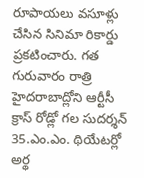రూపాయలు వసూళ్లు చేసిన సినిమా రికార్డు ప్రకటించారు. గత గురువారం రాత్రి హైదరాబాద్లోని ఆర్టీసీ క్రాస్ రోడ్లో గల సుదర్శన్ 35.ఎం.ఎం. థియేటర్లో అర్థ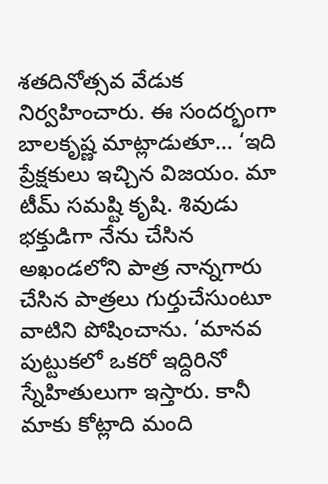శతదినోత్సవ వేడుక నిర్వహించారు. ఈ సందర్భంగా బాలకృష్ణ మాట్లాడుతూ… ‘ఇది ప్రేక్షకులు ఇచ్చిన విజయం. మా టీమ్ సమష్టి కృషి. శివుడు భక్తుడిగా నేను చేసిన అఖండలోని పాత్ర నాన్నగారు చేసిన పాత్రలు గుర్తుచేసుంటూ వాటిని పోషించాను. ‘మానవ పుట్టుకలో ఒకరో ఇద్దిరినో స్నేహితులుగా ఇస్తారు. కానీ మాకు కోట్లాది మంది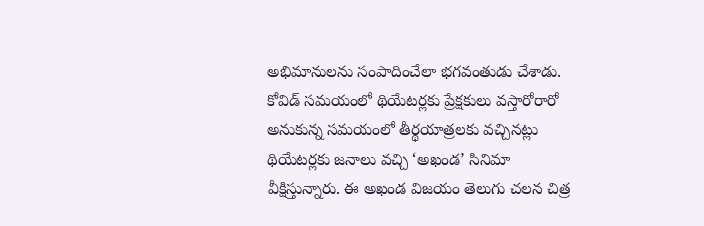అభిమానులను సంపాదించేలా భగవంతుడు చేశాడు. కోవిడ్ సమయంలో థియేటర్లకు ప్రేక్షకులు వస్తారోరారో అనుకున్న సమయంలో తీర్థయాత్రలకు వచ్చినట్లు థియేటర్లకు జనాలు వచ్చి ‘అఖండ’ సినిమా వీక్షిస్తున్నారు. ఈ అఖండ విజయం తెలుగు చలన చిత్ర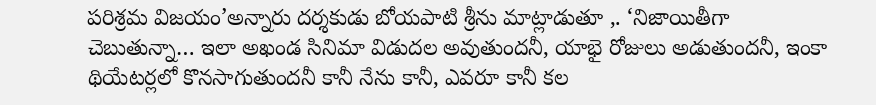పరిశ్రమ విజయం’అన్నారు దర్శకుడు బోయపాటి శ్రీను మాట్లాడుతూ ,. ‘నిజాయితీగా చెబుతున్నా… ఇలా అఖండ సినిమా విడుదల అవుతుందనీ, యాభై రోజులు అడుతుందనీ, ఇంకా థియేటర్లలో కొనసాగుతుందనీ కానీ నేను కానీ, ఎవరూ కానీ కల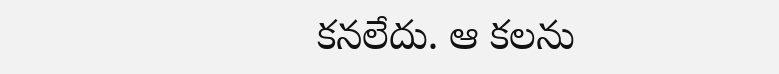కనలేదు. ఆ కలను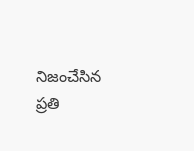నిజంచేసిన ప్రతి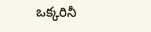ఒక్కరినీ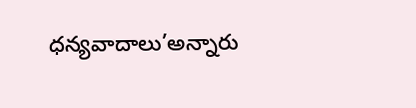ధన్యవాదాలు’అన్నారు